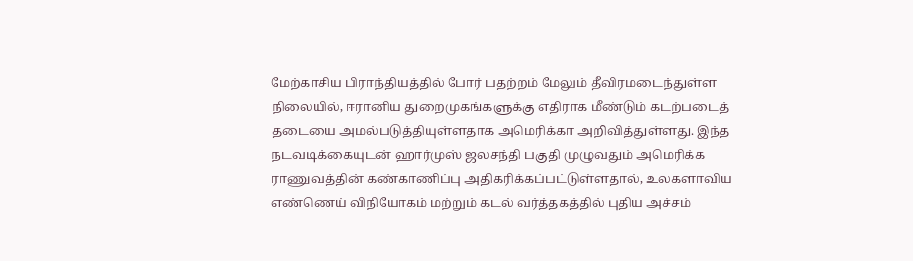மேற்காசிய பிராந்தியத்தில் போர் பதற்றம் மேலும் தீவிரமடைந்துள்ள நிலையில், ஈரானிய துறைமுகங்களுக்கு எதிராக மீண்டும் கடற்படைத் தடையை அமல்படுத்தியுள்ளதாக அமெரிக்கா அறிவித்துள்ளது. இந்த நடவடிக்கையுடன் ஹார்முஸ் ஜலசந்தி பகுதி முழுவதும் அமெரிக்க ராணுவத்தின் கண்காணிப்பு அதிகரிக்கப்பட்டுள்ளதால், உலகளாவிய எண்ணெய் விநியோகம் மற்றும் கடல் வர்த்தகத்தில் புதிய அச்சம்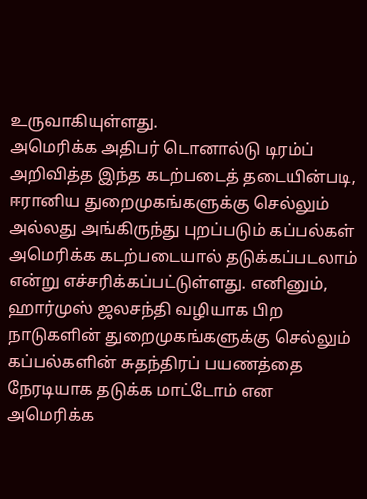உருவாகியுள்ளது.
அமெரிக்க அதிபர் டொனால்டு டிரம்ப் அறிவித்த இந்த கடற்படைத் தடையின்படி, ஈரானிய துறைமுகங்களுக்கு செல்லும் அல்லது அங்கிருந்து புறப்படும் கப்பல்கள் அமெரிக்க கடற்படையால் தடுக்கப்படலாம் என்று எச்சரிக்கப்பட்டுள்ளது. எனினும், ஹார்முஸ் ஜலசந்தி வழியாக பிற நாடுகளின் துறைமுகங்களுக்கு செல்லும் கப்பல்களின் சுதந்திரப் பயணத்தை நேரடியாக தடுக்க மாட்டோம் என அமெரிக்க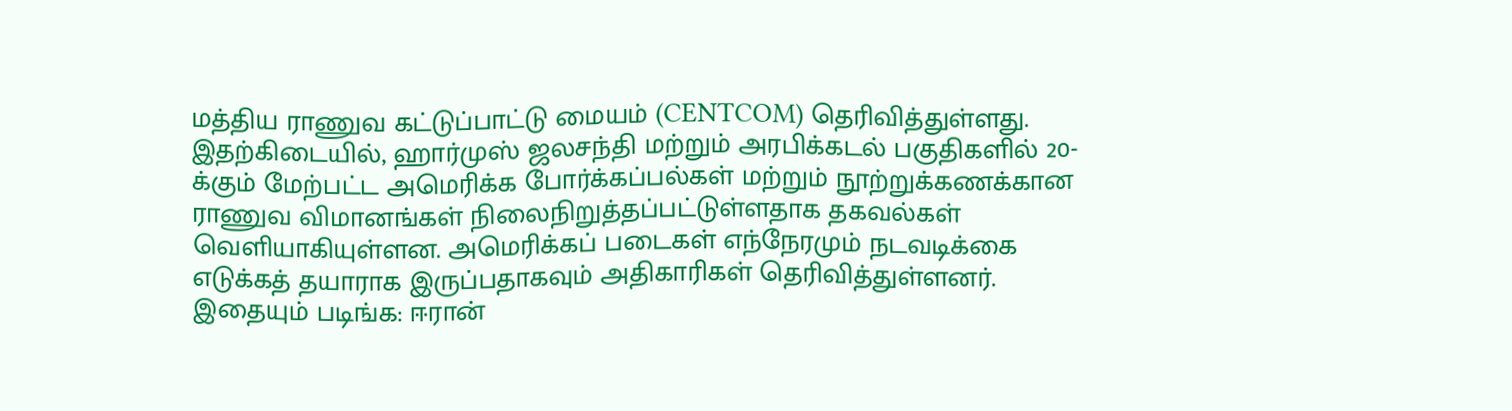மத்திய ராணுவ கட்டுப்பாட்டு மையம் (CENTCOM) தெரிவித்துள்ளது.
இதற்கிடையில், ஹார்முஸ் ஜலசந்தி மற்றும் அரபிக்கடல் பகுதிகளில் 20-க்கும் மேற்பட்ட அமெரிக்க போர்க்கப்பல்கள் மற்றும் நூற்றுக்கணக்கான ராணுவ விமானங்கள் நிலைநிறுத்தப்பட்டுள்ளதாக தகவல்கள் வெளியாகியுள்ளன. அமெரிக்கப் படைகள் எந்நேரமும் நடவடிக்கை எடுக்கத் தயாராக இருப்பதாகவும் அதிகாரிகள் தெரிவித்துள்ளனர்.
இதையும் படிங்க: ஈரான்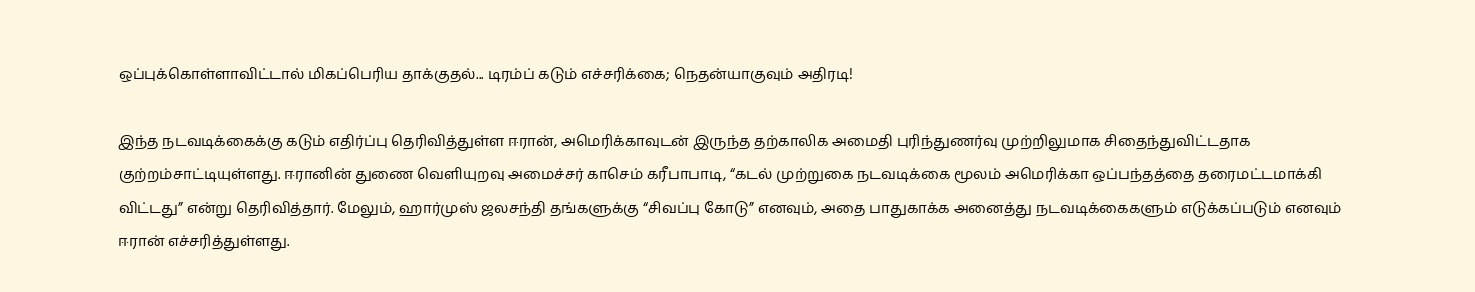ஒப்புக்கொள்ளாவிட்டால் மிகப்பெரிய தாக்குதல்... டிரம்ப் கடும் எச்சரிக்கை; நெதன்யாகுவும் அதிரடி!

இந்த நடவடிக்கைக்கு கடும் எதிர்ப்பு தெரிவித்துள்ள ஈரான், அமெரிக்காவுடன் இருந்த தற்காலிக அமைதி புரிந்துணர்வு முற்றிலுமாக சிதைந்துவிட்டதாக குற்றம்சாட்டியுள்ளது. ஈரானின் துணை வெளியுறவு அமைச்சர் காசெம் கரீபாபாடி, “கடல் முற்றுகை நடவடிக்கை மூலம் அமெரிக்கா ஒப்பந்தத்தை தரைமட்டமாக்கி விட்டது” என்று தெரிவித்தார். மேலும், ஹார்முஸ் ஜலசந்தி தங்களுக்கு “சிவப்பு கோடு” எனவும், அதை பாதுகாக்க அனைத்து நடவடிக்கைகளும் எடுக்கப்படும் எனவும் ஈரான் எச்சரித்துள்ளது.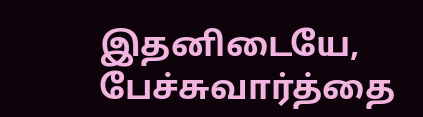இதனிடையே, பேச்சுவார்த்தை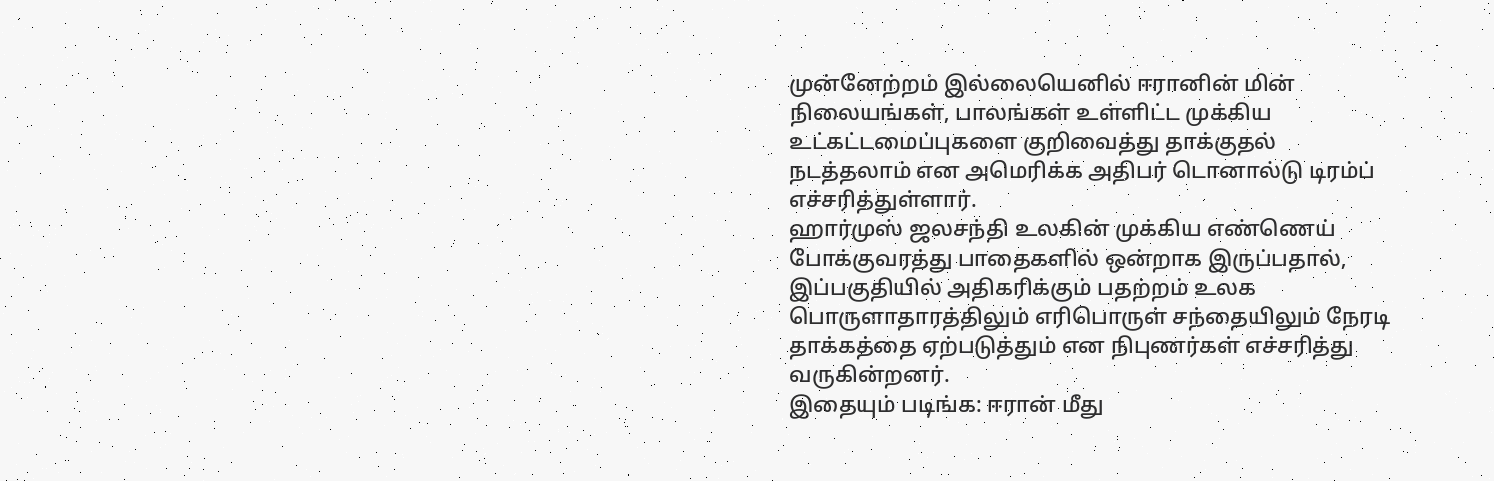முன்னேற்றம் இல்லையெனில் ஈரானின் மின் நிலையங்கள், பாலங்கள் உள்ளிட்ட முக்கிய உட்கட்டமைப்புகளை குறிவைத்து தாக்குதல் நடத்தலாம் என அமெரிக்க அதிபர் டொனால்டு டிரம்ப் எச்சரித்துள்ளார்.
ஹார்முஸ் ஜலசந்தி உலகின் முக்கிய எண்ணெய் போக்குவரத்து பாதைகளில் ஒன்றாக இருப்பதால், இப்பகுதியில் அதிகரிக்கும் பதற்றம் உலக பொருளாதாரத்திலும் எரிபொருள் சந்தையிலும் நேரடி தாக்கத்தை ஏற்படுத்தும் என நிபுணர்கள் எச்சரித்து வருகின்றனர்.
இதையும் படிங்க: ஈரான் மீது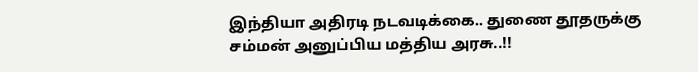இந்தியா அதிரடி நடவடிக்கை.. துணை தூதருக்கு சம்மன் அனுப்பிய மத்திய அரசு..!!